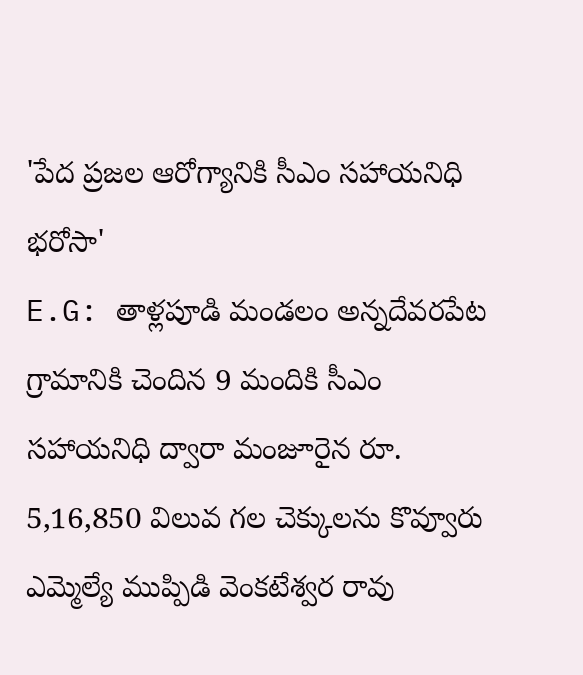'పేద ప్రజల ఆరోగ్యానికి సీఎం సహాయనిధి భరోసా'
E.G: తాళ్లపూడి మండలం అన్నదేవరపేట గ్రామానికి చెందిన 9 మందికి సీఎం సహాయనిధి ద్వారా మంజూరైన రూ. 5,16,850 విలువ గల చెక్కులను కొవ్వూరు ఎమ్మెల్యే ముప్పిడి వెంకటేశ్వర రావు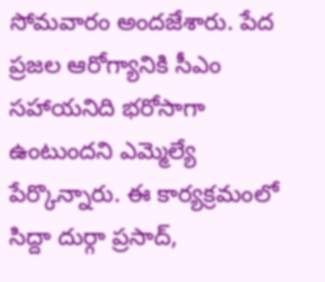సోమవారం అందజేశారు. పేద ప్రజల ఆరోగ్యానికి సీఎం సహాయనిది భరోసాగా ఉంటుందని ఎమ్మెల్యే పేర్కొన్నారు. ఈ కార్యక్రమంలో సిద్దా దుర్గా ప్రసాద్,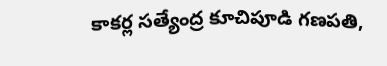కాకర్ల సత్యేంద్ర కూచిపూడి గణపతి,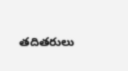తదితరులు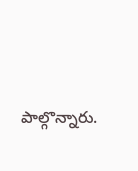పాల్గొన్నారు.